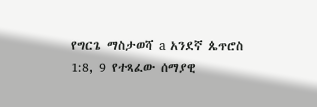የግርጌ ማስታወሻ a አንደኛ ጴጥሮስ 1:8, 9 የተጻፈው ሰማያዊ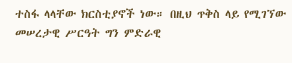ተስፋ ላላቸው ክርስቲያኖች ነው። በዚህ ጥቅስ ላይ የሚገኘው መሠረታዊ ሥርዓት ግን ምድራዊ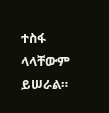ተስፋ ላላቸውም ይሠራል።